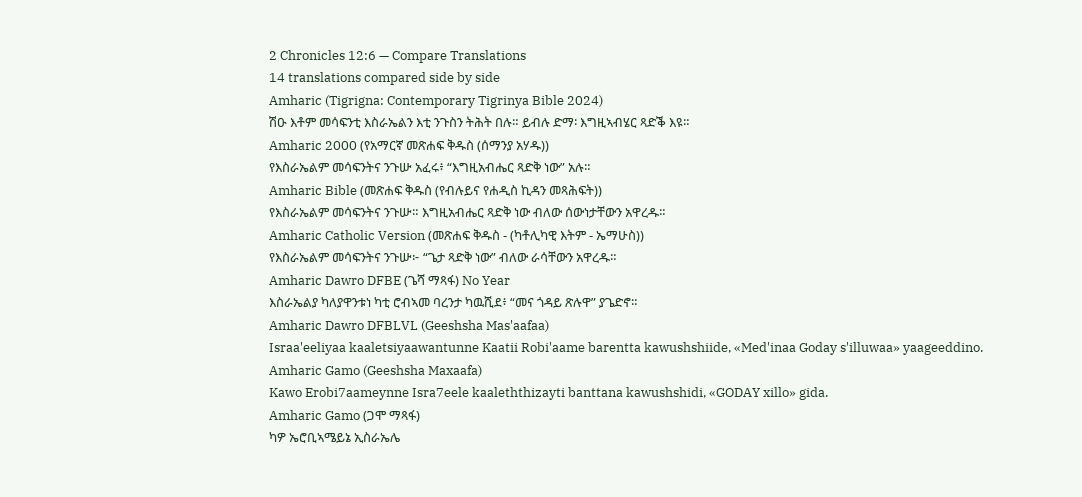2 Chronicles 12:6 — Compare Translations
14 translations compared side by side
Amharic (Tigrigna: Contemporary Tigrinya Bible 2024)
ሽዑ እቶም መሳፍንቲ እስራኤልን እቲ ንጉስን ትሕት በሉ። ይብሉ ድማ፡ እግዚኣብሄር ጻድቕ እዩ።
Amharic 2000 (የአማርኛ መጽሐፍ ቅዱስ (ሰማንያ አሃዱ))
የእስራኤልም መሳፍንትና ንጉሡ አፈሩ፥ “እግዚአብሔር ጻድቅ ነው” አሉ።
Amharic Bible (መጽሐፍ ቅዱስ (የብሉይና የሐዲስ ኪዳን መጻሕፍት))
የእስራኤልም መሳፍንትና ንጉሡ። እግዚአብሔር ጻድቅ ነው ብለው ሰውነታቸውን አዋረዱ።
Amharic Catholic Version (መጽሐፍ ቅዱስ - (ካቶሊካዊ እትም - ኤማሁስ))
የእስራኤልም መሳፍንትና ንጉሡ፦ “ጌታ ጻድቅ ነው” ብለው ራሳቸውን አዋረዱ።
Amharic Dawro DFBE (ጌሻ ማጻፋ) No Year
እስራኤልያ ካለያዋንቱነ ካቲ ሮብኣመ ባረንታ ካዉሺደ፥ “መና ጎዳይ ጽሉዋ” ያጌድኖ።
Amharic Dawro DFBLVL (Geeshsha Mas'aafaa)
Israa'eeliyaa kaaletsiyaawantunne Kaatii Robi'aame barentta kawushshiide, «Med'inaa Goday s'illuwaa» yaageeddino.
Amharic Gamo (Geeshsha Maxaafa)
Kawo Erobi7aameynne Isra7eele kaaleththizayti banttana kawushshidi, «GODAY xillo» gida.
Amharic Gamo (ጋሞ ማጻፋ)
ካዎ ኤሮቢኣሜይኔ ኢስራኤሌ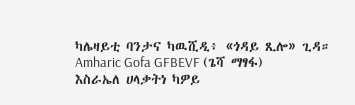ካሌዛይቲ ባንታና ካዉሺዲ፥ «ጎዳይ ጺሎ» ጊዳ።
Amharic Gofa GFBEVF (ጌሻ ማፃፋ)
እስራኤለ ሀላቃትነ ካዎይ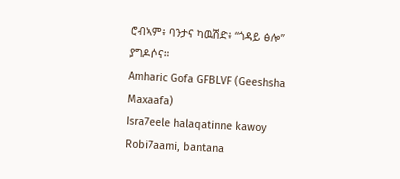ሮብኣም፥ ባንታና ካዉሽድ፥ “ጎዳይ ፅሎ” ያግዶሶና።
Amharic Gofa GFBLVF (Geeshsha Maxaafa)
Isra7eele halaqatinne kawoy Robi7aami, bantana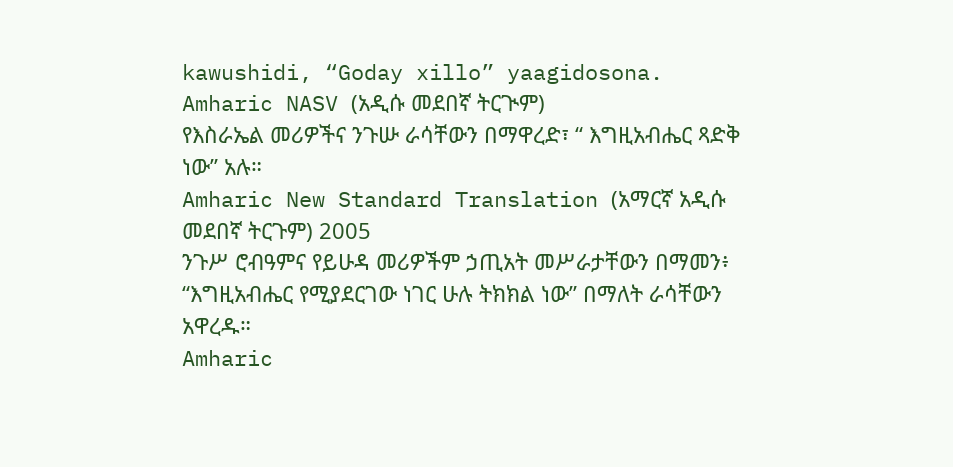kawushidi, “Goday xillo” yaagidosona.
Amharic NASV (አዲሱ መደበኛ ትርጒም)
የእስራኤል መሪዎችና ንጉሡ ራሳቸውን በማዋረድ፣ “ እግዚአብሔር ጻድቅ ነው” አሉ።
Amharic New Standard Translation (አማርኛ አዲሱ መደበኛ ትርጉም) 2005
ንጉሥ ሮብዓምና የይሁዳ መሪዎችም ኃጢአት መሥራታቸውን በማመን፥ “እግዚአብሔር የሚያደርገው ነገር ሁሉ ትክክል ነው” በማለት ራሳቸውን አዋረዱ።
Amharic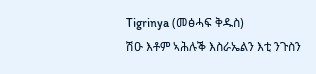Tigrinya (መፅሓፍ ቅዱስ)
ሽዑ እቶም ኣሕሉቕ እስራኤልን እቲ ንጉስን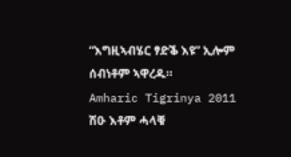“እግዚኣብሄር ፃድቕ እዩ” ኢሎም ሰብነቶም ኣዋረዱ።
Amharic Tigrinya 2011
ሽዑ እቶም ሓላቑ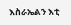እስራኤልን እቲ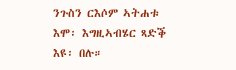ንጉስን ርእሶም ኣትሐቱ እሞ፡ እግዚኣብሄር ጻድቕ እዩ፡ በሉ።